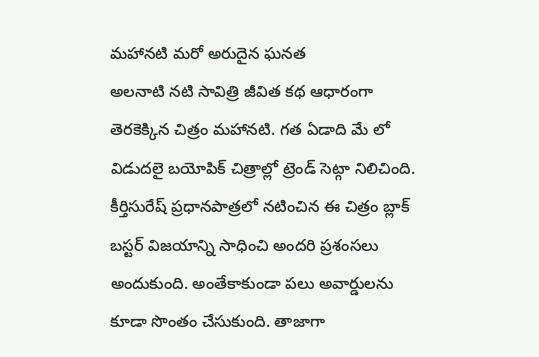మహానటి మరో అరుదైన ఘనత
అలనాటి నటి సావిత్రి జీవిత కథ ఆధారంగా తెరకెక్కిన చిత్రం మహానటి. గత ఏడాది మే లో విడుదలై బయోపిక్ చిత్రాల్లో ట్రెండ్ సెట్గా నిలిచింది. కీర్తిసురేష్ ప్రధానపాత్రలో నటించిన ఈ చిత్రం బ్లాక్ బస్టర్ విజయాన్ని సాధించి అందరి ప్రశంసలు అందుకుంది. అంతేకాకుండా పలు అవార్డులను కూడా సొంతం చేసుకుంది. తాజాగా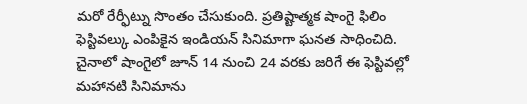మరో రేర్ఫీట్ను సొంతం చేసుకుంది. ప్రతిష్టాత్మక షాంగై ఫిలిం ఫెస్టివల్కు ఎంపికైన ఇండియన్ సినిమాగా ఘనత సాధించిది. చైనాలో షాంగైలో జూన్ 14 నుంచి 24 వరకు జరిగే ఈ ఫెస్టివల్లో మహానటి సినిమాను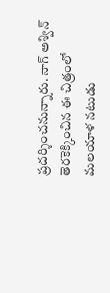ప్రదర్శించనున్నారు. నాగ్ అశ్విన్ తెరకెక్కించిన ఈ చిత్రంలో మలయాళ నటుడు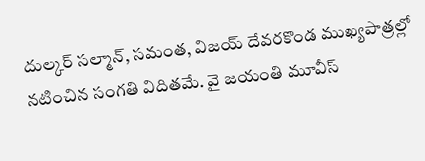దుల్కర్ సల్మాన్, సమంత, విజయ్ దేవరకొండ ముఖ్యపాత్రల్లో నటించిన సంగతి విదితమే. వై జయంతి మూవీస్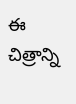ఈ చిత్రాన్ని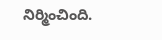నిర్మించింది.